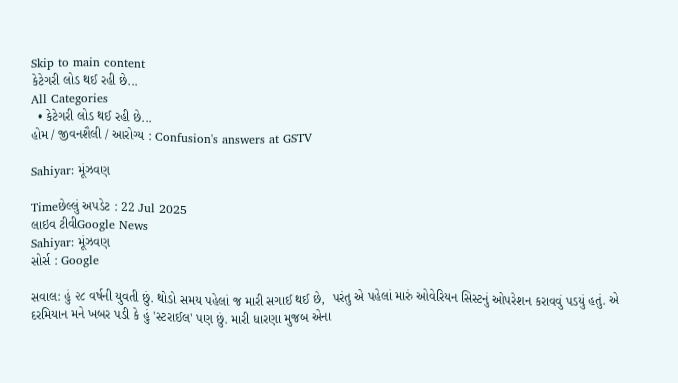Skip to main content
કેટેગરી લોડ થઈ રહી છે...
All Categories
  • કેટેગરી લોડ થઈ રહી છે...
હોમ / જીવનશૈલી / આરોગ્ય : Confusion's answers at GSTV

Sahiyar: મૂંઝવણ

Timeછેલ્લું અપડેટ : 22 Jul 2025
લાઇવ ટીવીGoogle News
Sahiyar: મૂંઝવણ
સોર્સ : Google

સવાલ: હું ૨૮ વર્ષની યુવતી છું. થોડો સમય પહેલાં જ મારી સગાઈ થઈ છે,  પરંતુ એ પહેલાં મારું ઓવેરિયન સિસ્ટનું ઓપરેશન કરાવવું પડયું હતું. એ દરમિયાન મને ખબર પડી કે હું 'સ્ટરાઈલ' પણ છું. મારી ધારણા મુજબ એના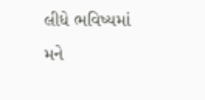લીધે ભવિષ્યમાં મને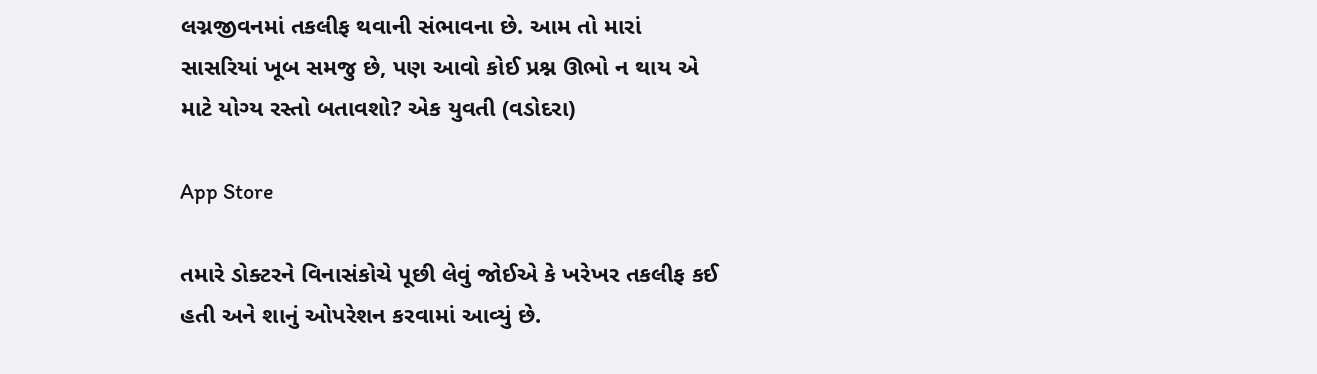લગ્નજીવનમાં તકલીફ થવાની સંભાવના છે. આમ તો મારાં સાસરિયાં ખૂબ સમજુ છે, પણ આવો કોઈ પ્રશ્ન ઊભો ન થાય એ માટે યોગ્ય રસ્તો બતાવશો? એક યુવતી (વડોદરા)

App Store

તમારે ડોક્ટરને વિનાસંકોચે પૂછી લેવું જોઈએ કે ખરેખર તકલીફ કઈ હતી અને શાનું ઓપરેશન કરવામાં આવ્યું છે.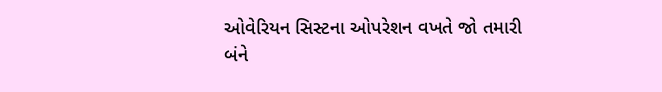ઓવેરિયન સિસ્ટના ઓપરેશન વખતે જો તમારી બંને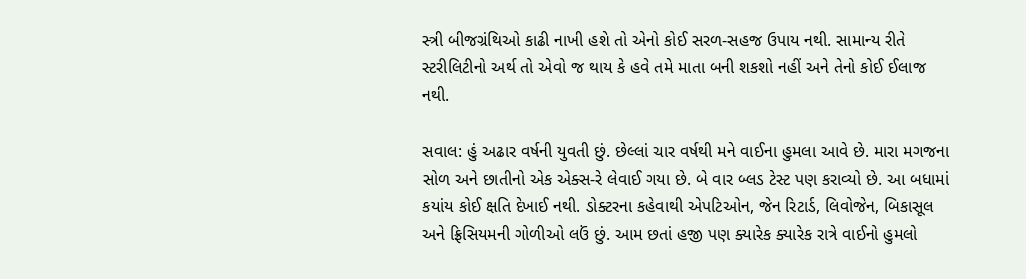સ્ત્રી બીજગ્રંથિઓ કાઢી નાખી હશે તો એનો કોઈ સરળ-સહજ ઉપાય નથી. સામાન્ય રીતે સ્ટરીલિટીનો અર્થ તો એવો જ થાય કે હવે તમે માતા બની શકશો નહીં અને તેનો કોઈ ઈલાજ નથી.

સવાલ: હું અઢાર વર્ષની યુવતી છું. છેલ્લાં ચાર વર્ષથી મને વાઈના હુમલા આવે છે. મારા મગજના સોળ અને છાતીનો એક એક્સ-રે લેવાઈ ગયા છે. બે વાર બ્લડ ટેસ્ટ પણ કરાવ્યો છે. આ બધામાં કયાંય કોઈ ક્ષતિ દેખાઈ નથી. ડોક્ટરના કહેવાથી એપટિઓન, જેન રિટાર્ડ, લિવોજેન, બિકાસૂલ અને ફ્રિસિયમની ગોળીઓ લઉં છું. આમ છતાં હજી પણ ક્યારેક ક્યારેક રાત્રે વાઈનો હુમલો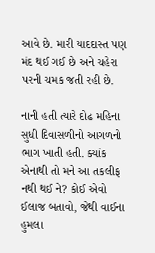આવે છે. મારી યાદદાસ્ત પણ મંદ થઈ ગઈ છે અને ચહેરા પરની ચમક જતી રહી છે.

નાની હતી ત્યારે દોઢ મહિના સુધી દિવાસળીનો આગળનો ભાગ ખાતી હતી. ક્યાંક એનાથી તો મને આ તકલીફ નથી થઈ ને? કોઈ એવો ઈલાજ બતાવો, જેથી વાઈના  હુમલા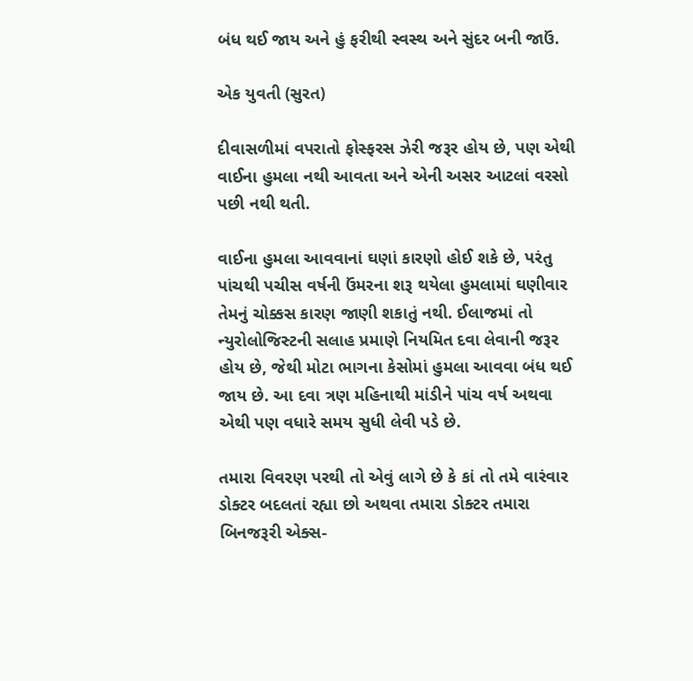બંધ થઈ જાય અને હું ફરીથી સ્વસ્થ અને સુંદર બની જાઉં.

એક યુવતી (સુરત)

દીવાસળીમાં વપરાતો ફોસ્ફરસ ઝેરી જરૂર હોય છે, પણ એથી વાઈના હુમલા નથી આવતા અને એની અસર આટલાં વરસો પછી નથી થતી.

વાઈના હુમલા આવવાનાં ઘણાં કારણો હોઈ શકે છે, પરંતુ પાંચથી પચીસ વર્ષની ઉંમરના શરૂ થયેલા હુમલામાં ઘણીવાર તેમનું ચોક્કસ કારણ જાણી શકાતું નથી. ઈલાજમાં તો ન્યુરોલોજિસ્ટની સલાહ પ્રમાણે નિયમિત દવા લેવાની જરૂર હોય છે, જેથી મોટા ભાગના કેસોમાં હુમલા આવવા બંધ થઈ જાય છે. આ દવા ત્રણ મહિનાથી માંડીને પાંચ વર્ષ અથવા એથી પણ વધારે સમય સુધી લેવી પડે છે.

તમારા વિવરણ પરથી તો એવું લાગે છે કે કાં તો તમે વારંવાર ડોક્ટર બદલતાં રહ્યા છો અથવા તમારા ડોક્ટર તમારા બિનજરૂરી એક્સ-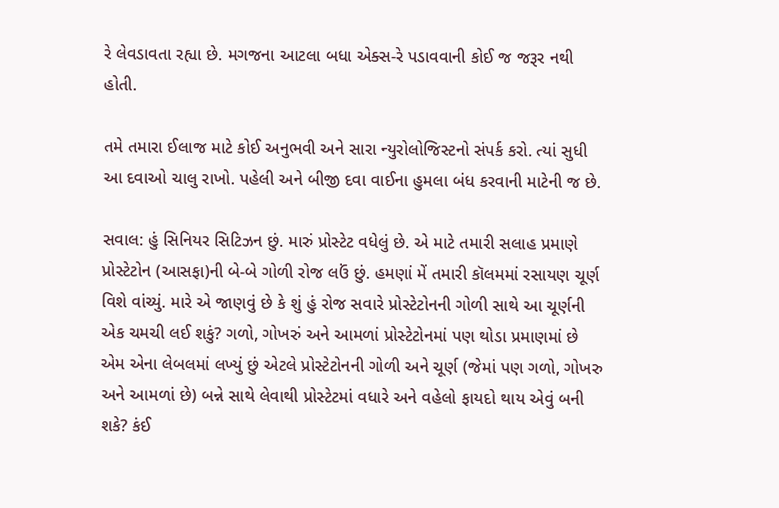રે લેવડાવતા રહ્યા છે. મગજના આટલા બધા એક્સ-રે પડાવવાની કોઈ જ જરૂર નથી હોતી.

તમે તમારા ઈલાજ માટે કોઈ અનુભવી અને સારા ન્યુરોલોજિસ્ટનો સંપર્ક કરો. ત્યાં સુધી આ દવાઓ ચાલુ રાખો. પહેલી અને બીજી દવા વાઈના હુમલા બંધ કરવાની માટેની જ છે.

સવાલ: હું સિનિયર સિટિઝન છું. મારું પ્રોસ્ટેટ વધેલું છે. એ માટે તમારી સલાહ પ્રમાણે પ્રોસ્ટેટોન (આસફા)ની બે-બે ગોળી રોજ લઉં છું. હમણાં મેં તમારી કૉલમમાં રસાયણ ચૂર્ણ વિશે વાંચ્યું. મારે એ જાણવું છે કે શું હું રોજ સવારે પ્રોસ્ટેટોનની ગોળી સાથે આ ચૂર્ણની એક ચમચી લઈ શકું? ગળો, ગોખરું અને આમળાં પ્રોસ્ટેટોનમાં પણ થોડા પ્રમાણમાં છે એમ એના લેબલમાં લખ્યું છું એટલે પ્રોસ્ટેટોનની ગોળી અને ચૂર્ણ (જેમાં પણ ગળો, ગોખરુ અને આમળાં છે) બન્ને સાથે લેવાથી પ્રોસ્ટેટમાં વધારે અને વહેલો ફાયદો થાય એવું બની શકે? કંઈ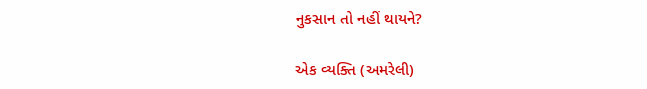નુકસાન તો નહીં થાયને?

એક વ્યક્તિ (અમરેલી)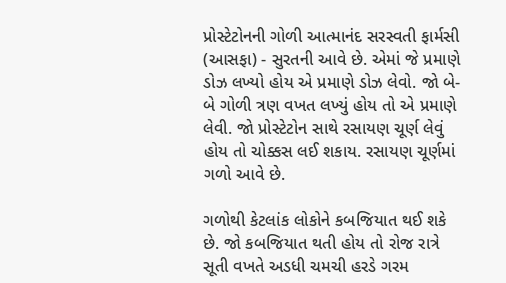પ્રોસ્ટેટોનની ગોળી આત્માનંદ સરસ્વતી ફાર્મસી (આસફા) - સુરતની આવે છે. એમાં જે પ્રમાણે ડોઝ લખ્યો હોય એ પ્રમાણે ડોઝ લેવો. જો બે-બે ગોળી ત્રણ વખત લખ્યું હોય તો એ પ્રમાણે લેવી. જો પ્રોસ્ટેટોન સાથે રસાયણ ચૂર્ણ લેવું હોય તો ચોક્કસ લઈ શકાય. રસાયણ ચૂર્ણમાં ગળો આવે છે.

ગળોથી કેટલાંક લોકોને કબજિયાત થઈ શકે છે. જો કબજિયાત થતી હોય તો રોજ રાત્રે સૂતી વખતે અડધી ચમચી હરડે ગરમ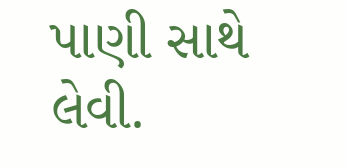પાણી સાથે લેવી.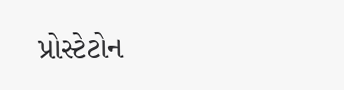પ્રોસ્ટેટોન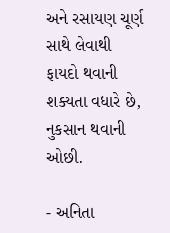અને રસાયણ ચૂર્ણ સાથે લેવાથી ફાયદો થવાની શક્યતા વધારે છે, નુકસાન થવાની ઓછી.

- અનિતા